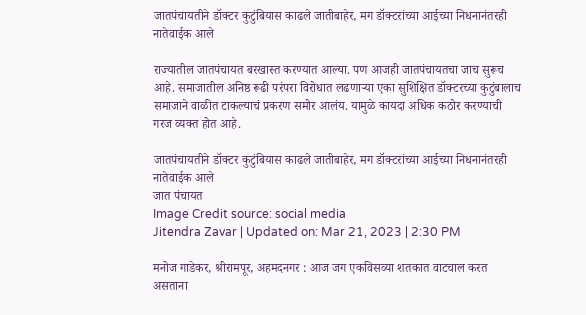जातपंचायतीने डॉक्टर कुटुंबियास काढले जातीबाहेर, मग डॉक्टरांच्या आईच्या निधनानंतरही नातेवाईक आले

राज्यातील जातपंचायत बरखास्त करण्यात आल्या. पण आजही जातपंचायतचा जाच सुरूच आहे. समाजातील अनिष्ठ रूढी परंपरा विरोधात लढणाऱ्या एका सुशिक्षित डॉक्टरच्या कुटुंबालाच समाजाने वाळीत टाकल्याचं प्रकरण समोर आलंय. यामुळे कायदा अधिक कठोर करण्याची गरज व्यक्त होत आहे.

जातपंचायतीने डॉक्टर कुटुंबियास काढले जातीबाहेर, मग डॉक्टरांच्या आईच्या निधनानंतरही नातेवाईक आले
जात पंचायत
Image Credit source: social media
Jitendra Zavar | Updated on: Mar 21, 2023 | 2:30 PM

मनोज गाडेकर, श्रीरामपूर, अहमदनगर : आज जग एकविसव्या शतकात वाटचाल करत असताना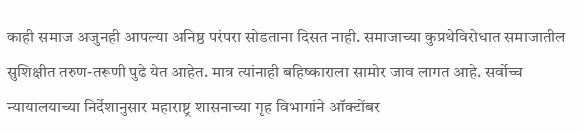काही समाज अजुनही आपल्या अनिष्ठ परंपरा सोडताना दिसत नाही. समाजाच्या‌ कुप्रथेविरोधात समाजातील सुशिक्षीत तरुण-तरूणी पुढे येत आहेत. मात्र त्यांनाही बहिष्काराला सामोर जाव लागत आहे. सर्वोच्च न्यायालयाच्या निर्देशानुसार महाराष्ट्र शासनाच्या गृह विभागांने ऑक्टोंबर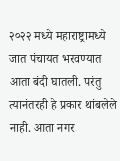२०२२ मध्ये महाराष्ट्रामध्ये जात पंचायत भरवण्यात आता बंदी घातली. परंतु त्यानंतरही हे प्रकार थांबलेले नाही. आता नगर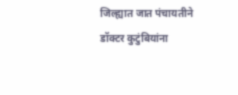जिल्ह्यात जात पंचायतीने डॉक्टर कुटुंबियांना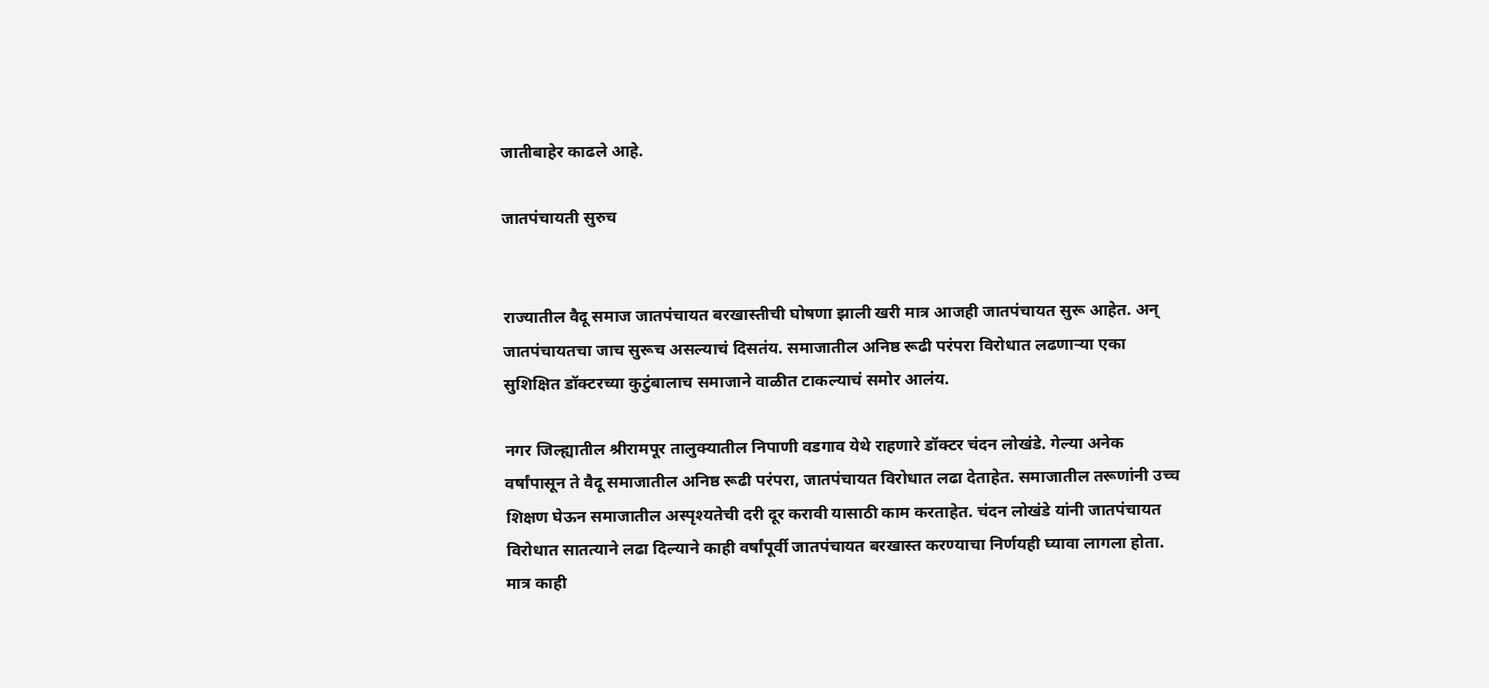जातीबाहेर काढले आहे.

जातपंचायती सुरुच


राज्यातील वैदू समाज जातपंचायत बरखास्तीची घोषणा झाली खरी मात्र आजही जातपंचायत सुरू आहेत. अन् जातपंचायतचा जाच सुरूच असल्याचं दिसतंय. समाजातील अनिष्ठ रूढी परंपरा विरोधात लढणाऱ्या एका सुशिक्षित डॉक्टरच्या कुटुंबालाच समाजाने वाळीत टाकल्याचं समोर आलंय.

नगर जिल्ह्यातील श्रीरामपूर तालुक्यातील निपाणी वडगाव येथे राहणारे डॉक्टर चंदन लोखंडे. गेल्या अनेक वर्षांपासून ते वैदू समाजातील अनिष्ठ रूढी परंपरा, जातपंचायत विरोधात लढा देताहेत. समाजातील तरूणांनी उच्च शिक्षण घेऊन समाजातील अस्पृश्यतेची दरी दूर करावी यासाठी काम करताहेत. चंदन लोखंडे यांनी जातपंचायत विरोधात सातत्याने लढा दिल्याने काही वर्षांपूर्वी जातपंचायत बरखास्त करण्याचा निर्णयही घ्यावा लागला होता. मात्र काही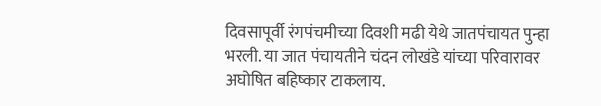दिवसापूर्वी रंगपंचमीच्या दिवशी मढी येथे जातपंचायत पुन्हा भरली. या जात पंचायतीने चंदन लोखंडे यांच्या परिवारावर अघोषित बहिष्कार टाकलाय.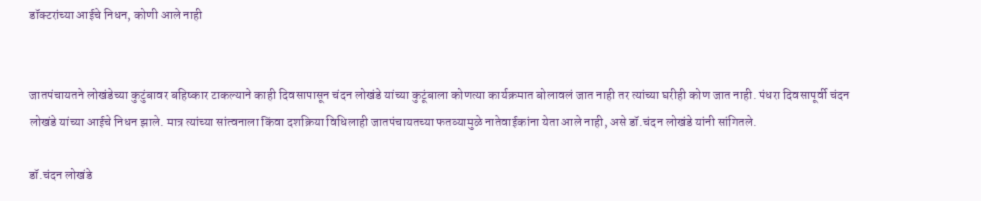डॉक्टरांच्या आईचे निधन, कोणी आले नाही


जातपंचायतने लोखंडेच्या कुटुंबावर बहिष्कार टाकल्याने काही दिवसापासून चंदन लोखंडे यांच्या कुटूंबाला कोणत्या कार्यक्रमात बोलावलं जात नाही तर त्यांच्या घरीही कोण जात नाही. पंधरा दिवसापूर्वी चंदन लोखंडे यांच्या आईचे निधन झाले. मात्र त्यांच्या सांत्वनाला किंवा दशक्रिया विधिलाही जातपंचायतच्या फतव्यामुळे नातेवाईकांना येता आले नाही, असे डॉ.चंदन लोखंडे यांनी सांगितले.

डॉ.चंदन लोखंडे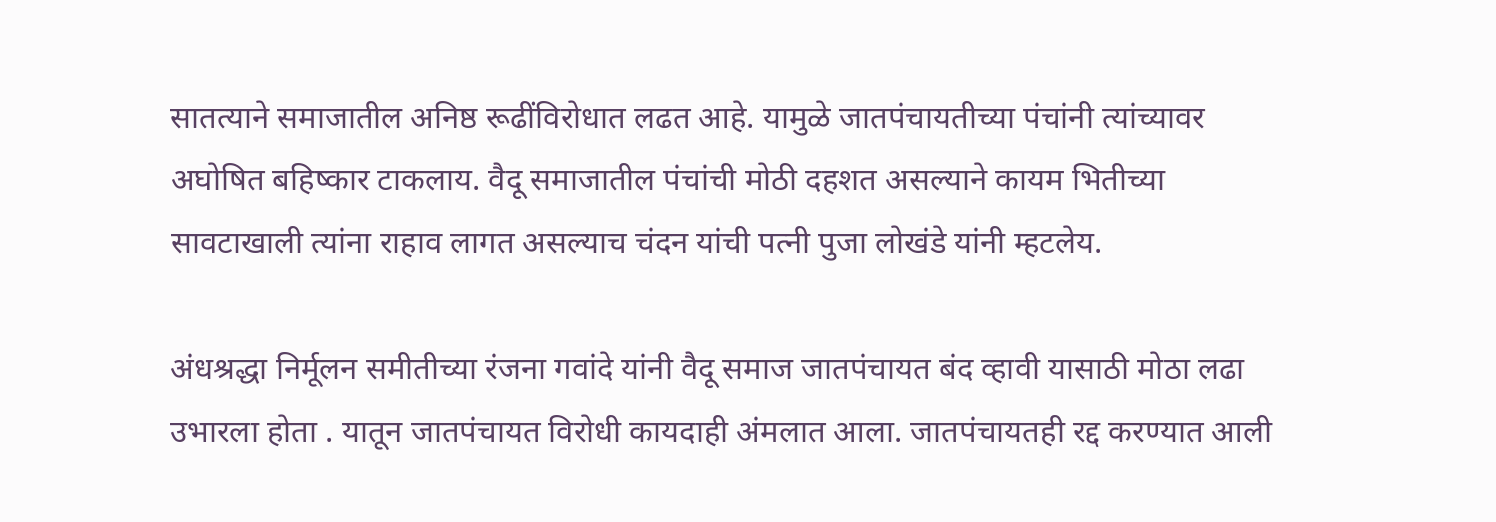सातत्याने समाजातील अनिष्ठ रूढींविरोधात लढत आहे. यामुळे जातपंचायतीच्या पंचांनी त्यांच्यावर अघोषित बहिष्कार टाकलाय. वैदू समाजातील पंचांची मोठी दहशत असल्याने कायम भितीच्या सावटाखाली त्यांना राहाव लागत असल्याच चंदन यांची पत्नी पुजा लोखंडे यांनी म्हटलेय.

अंधश्रद्धा निर्मूलन समीतीच्या रंजना गवांदे यांनी वैदू समाज जातपंचायत बंद व्हावी यासाठी मोठा लढा उभारला होता . यातून जातपंचायत विरोधी कायदाही अंमलात आला. जातपंचायतही रद्द करण्यात आली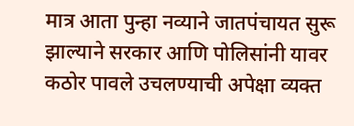मात्र आता पुन्हा नव्याने जातपंचायत सुरू झाल्याने सरकार आणि पोलिसांनी यावर कठोर पावले उचलण्याची अपेक्षा व्यक्त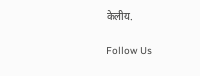केलीय.

Follow Us